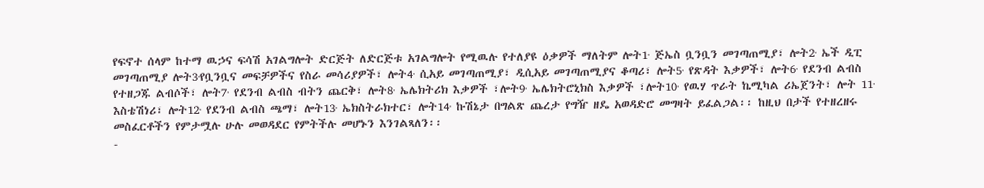የፍኖተ ሰላም ከተማ ዉኃና ፍሳሽ አገልግሎት ድርጅት ለድርጅቱ አገልግሎት የሚዉሉ የተለያዩ ዕቃዎች ማለትም ሎት1∙ ጅኤስ ቧንቧን መገጣጠሚያ፣ ሎት2∙ ኤች ዲፒ መገጣጠሚያ ሎት3∙የቧንቧና መፍቻዎችና የስራ መሳሪያዎች፣ ሎት4∙ ሲአይ መገጣጠሚያ፣ ዲሲአይ መገጣጠሚያና ቆጣሪ፣ ሎት5∙ የጽዳት እቃዎች፣ ሎት6∙ የደንብ ልብስ የተዘጋጁ ልብሶች፣ ሎት7∙ የደንብ ልብስ ብትን ጨርቅ፣ ሎት8∙ ኤሌክትሪክ እቃዎች ፣ሎት9∙ ኤሌክትሮኒክስ እቃዎች ፣ሎት10∙ የዉሃ ጥራት ኬሚካል ሪኤጀንት፣ ሎት 11∙ እስቴሽነሪ፣ ሎት12∙ የደንብ ልብስ ጫማ፣ ሎት13∙ ኤክስትራክተር፣ ሎት14∙ ኩሽኔታ በግልጽ ጨረታ የግዥ ዘዴ አወዳድሮ መግዛት ይፈልጋል፡፡ ከዚህ በታች የተዘረዘሩ መስፈርቶችን የምታሟሉ ሁሉ መወዳደር የምትችሉ መሆኑን እንገልጻለን፡፡
-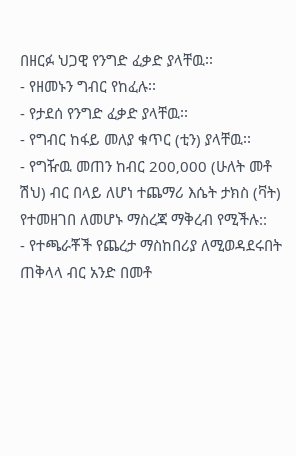በዘርፉ ህጋዊ የንግድ ፈቃድ ያላቸዉ፡፡
- የዘመኑን ግብር የከፈሉ፡፡
- የታደሰ የንግድ ፈቃድ ያላቸዉ፡፡
- የግብር ከፋይ መለያ ቁጥር (ቲን) ያላቸዉ፡፡
- የግዥዉ መጠን ከብር 200‚000 (ሁለት መቶ ሽህ) ብር በላይ ለሆነ ተጨማሪ እሴት ታክስ (ቫት) የተመዘገበ ለመሆኑ ማስረጃ ማቅረብ የሚችሉ::
- የተጫራቾች የጨረታ ማስከበሪያ ለሚወዳደሩበት ጠቅላላ ብር አንድ በመቶ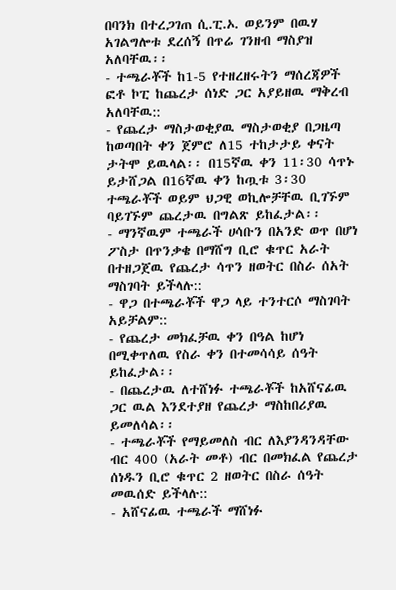በባንክ በተረጋገጠ ሲ.ፒ.ኦ. ወይንም በዉሃ አገልግሎቱ ደረሰኝ በጥሬ ገንዘብ ማስያዝ አለባቸዉ፡፡
- ተጫራቾች ከ1-5 የተዘረዘሩትን ማሰረጃዎች ፎቶ ኮፒ ከጨረታ ሰነድ ጋር አያይዘዉ ማቅረብ አለባቸዉ::
- የጨረታ ማስታወቂያዉ ማስታወቂያ በጋዜጣ ከወጣበት ቀን ጀምሮ ለ15 ተከታታይ ቀናት ታትሞ ይዉላል፡፡ በ15ኛዉ ቀን 11፡30 ሳጥኑ ይታሸጋል በ16ኛዉ ቀን ከጧቱ 3፡30 ተጫራቾች ወይም ህጋዊ ወኪሎቻቸዉ ቢገኙም ባይገኙም ጨረታዉ በግልጽ ይከፈታል፡፡
- ማንኛዉም ተጫራች ሀሳቡን በአንድ ወጥ በሆነ ፖስታ በጥንቃቄ በማሸግ ቢሮ ቁጥር አራት በተዘጋጀዉ የጨረታ ሳጥን ዘወትር በስራ ሰአት ማስገባት ይችላሉ::
- ዋጋ በተጫራቾች ዋጋ ላይ ተንተርሶ ማስገባት አይቻልም::
- የጨረታ መክፈቻዉ ቀን በዓል ከሆነ በሚቀጥለዉ የስራ ቀን በተመሳሳይ ሰዓት ይከፈታል፡፡
- በጨረታዉ ለተሸነፉ ተጫራቾች ከአሸናፊዉ ጋር ዉል እንደተያዘ የጨረታ ማስከበሪያዉ ይመለሳል፡፡
- ተጫራቾች የማይመለስ ብር ለእያንዳንዳቸው ብር 400 (አራት መቶ) ብር በመክፈል የጨረታ ሰነዱን ቢሮ ቁጥር 2 ዘወትር በስራ ሰዓት መዉሰድ ይችላሉ::
- አሸናፊዉ ተጫራች ማሸነፉ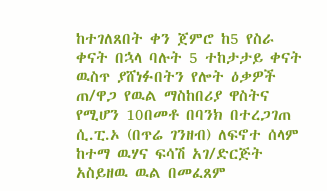ከተገለጸበት ቀን ጀምሮ ከ5 የስራ ቀናት በኋላ ባሉት 5 ተከታታይ ቀናት ዉስጥ ያሸነፉበትን የሎት ዕቃዎች ጠ/ዋጋ የዉል ማስከበሪያ ዋስትና የሚሆን 10በመቶ በባንክ በተረጋገጠ ሲ.ፒ.ኦ (በጥሬ ገንዘብ) ለፍኖተ ሰላም ከተማ ዉሃና ፍሳሽ አገ/ድርጅት አስይዘዉ ዉል በመፈጸም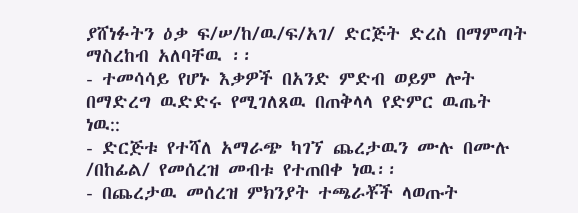ያሸነፉትን ዕቃ ፍ/ሠ/ከ/ዉ/ፍ/አገ/ ድርጅት ድረስ በማምጣት ማስረከብ አለባቸዉ ፡፡
- ተመሳሳይ የሆኑ እቃዎች በአንድ ምድብ ወይም ሎት በማድረግ ዉድድሩ የሚገለጸዉ በጠቅላላ የድምር ዉጤት ነዉ::
- ድርጅቱ የተሻለ አማራጭ ካገኘ ጨረታዉን ሙሉ በሙሉ /በከፊል/ የመሰረዝ መብቱ የተጠበቀ ነዉ፡፡
- በጨረታዉ መሰረዝ ምክንያት ተጫራቾች ላወጡት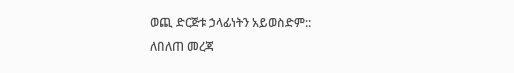ወጪ ድርጅቱ ኃላፊነትን አይወስድም::
ለበለጠ መረጃ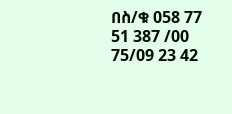በስ/ቁ 058 77 51 387 /00 75/09 23 42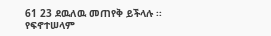61 23 ደዉለዉ መጠየቅ ይችላሉ ፡፡
የፍኖተሠላም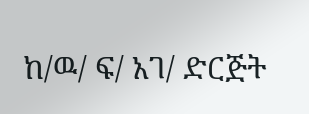ከ/ዉ/ ፍ/ አገ/ ድርጅት